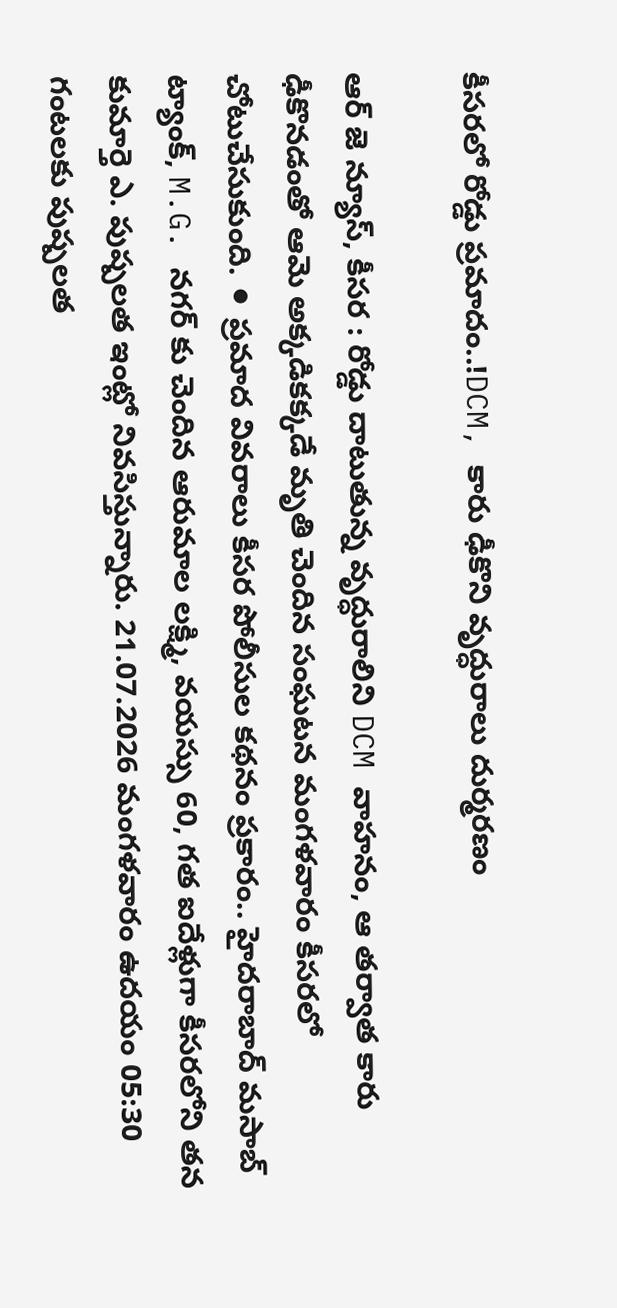కీసరలో రోడ్డు ప్రమాదం..!DCM, కారు ఢీకొని వృద్ధురాలు దుర్మరణం

ఆర్ జె న్యూస్, కీసర : రోడ్డు దాటుతున్న వృద్ధురాలిని DCM వాహనం, ఆ తర్వాత కారు ఢీకొనడంతో ఆమె అక్కడికక్కడే మృతి చెందిన సంఘటన మంగళవారం కీసరలో చోటుచేసుకుంది. ⚫ ప్రమాద వివరాలు కీసర పోలీసుల కథనం ప్రకారం.. హైదరాబాద్ మసాబ్ ట్యాంక్, M.G. నగర్ కు చెందిన ఆరుమాల లక్ష్మి, వయస్సు 60, గత ఐదేళ్లుగా కీసరలోని తన కుమార్తె ఎ. పుష్పలత ఇంట్లో నివసిస్తున్నారు. 21.07.2026 మంగళవారం ఉదయం 05:30 గంటలకు పుష్పలత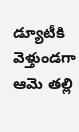డ్యూటీకి వెళ్తుండగా ఆమె తల్లి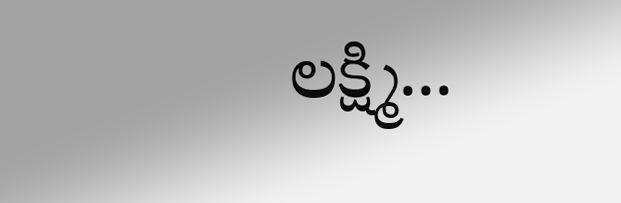లక్ష్మి...